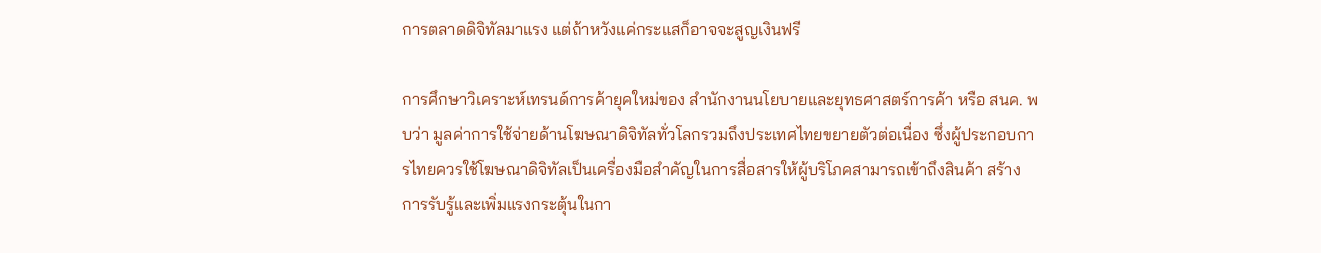การตลาดดิจิทัลมาแรง แต่ถ้าหวังแค่กระแสก็อาจจะสูญเงินฟรี

การศึกษาวิเคราะห์เทรนด์การค้ายุคใหม่ของ สำนักงานนโยบายและยุทธศาสตร์การค้า หรือ สนค. พบว่า มูลค่าการใช้จ่ายด้านโฆษณาดิจิทัลทั่วโลกรวมถึงประเทศไทยขยายตัวต่อเนื่อง ซึ่งผู้ประกอบการไทยควรใช้โฆษณาดิจิทัลเป็นเครื่องมือสำคัญในการสื่อสารให้ผู้บริโภคสามารถเข้าถึงสินค้า สร้างการรับรู้และเพิ่มแรงกระตุ้นในกา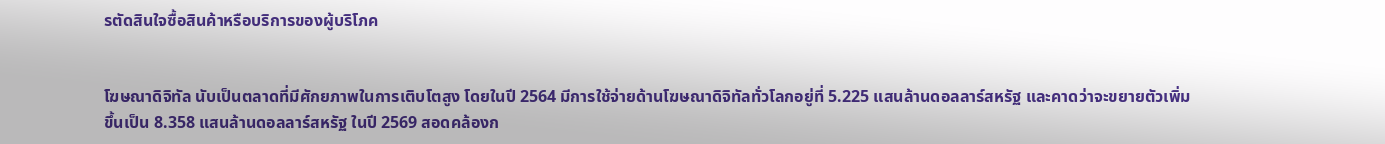รตัดสินใจซื้อสินค้าหรือบริการของผู้บริโภค


โฆษณาดิจิทัล นับเป็นตลาดที่มีศักยภาพในการเติบโตสูง โดยในปี 2564 มีการใช้จ่ายด้านโฆษณาดิจิทัลทั่วโลกอยู่ที่ 5.225 แสนล้านดอลลาร์สหรัฐ และคาดว่าจะขยายตัวเพิ่มขึ้นเป็น 8.358 แสนล้านดอลลาร์สหรัฐ ในปี 2569 สอดคล้องก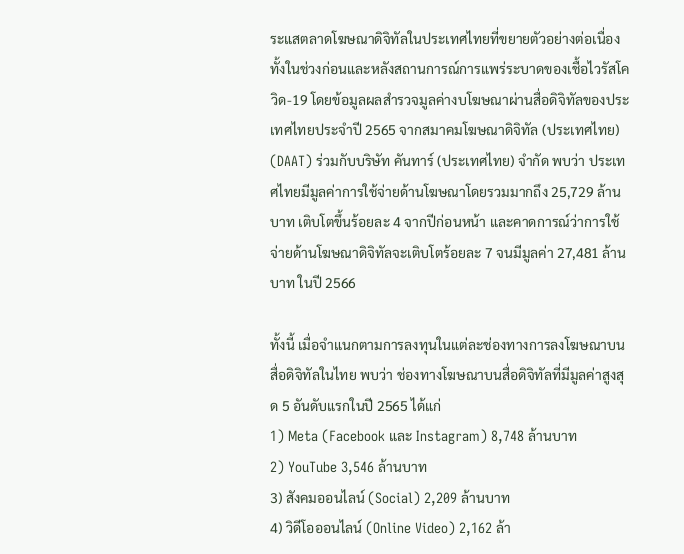ระแสตลาดโฆษณาดิจิทัลในประเทศไทยที่ขยายตัวอย่างต่อเนื่องทั้งในช่วงก่อนและหลังสถานการณ์การแพร่ระบาดของเชื้อไวรัสโควิด-19 โดยข้อมูลผลสำรวจมูลค่างบโฆษณาผ่านสื่อดิจิทัลของประเทศไทยประจำปี 2565 จากสมาคมโฆษณาดิจิทัล (ประเทศไทย) (DAAT) ร่วมกับบริษัท คันทาร์ (ประเทศไทย) จำกัด พบว่า ประเทศไทยมีมูลค่าการใช้จ่ายด้านโฆษณาโดยรวมมากถึง 25,729 ล้านบาท เติบโตขึ้นร้อยละ 4 จากปีก่อนหน้า และคาดการณ์ว่าการใช้จ่ายด้านโฆษณาดิจิทัลจะเติบโตร้อยละ 7 จนมีมูลค่า 27,481 ล้านบาท ในปี 2566

ทั้งนี้ เมื่อจำแนกตามการลงทุนในแต่ละช่องทางการลงโฆษณาบนสื่อดิจิทัลในไทย พบว่า ช่องทางโฆษณาบนสื่อดิจิทัลที่มีมูลค่าสูงสุด 5 อันดับแรกในปี 2565 ได้แก่
1) Meta (Facebook และ Instagram) 8,748 ล้านบาท
2) YouTube 3,546 ล้านบาท
3) สังคมออนไลน์ (Social) 2,209 ล้านบาท
4) วิดีโอออนไลน์ (Online Video) 2,162 ล้า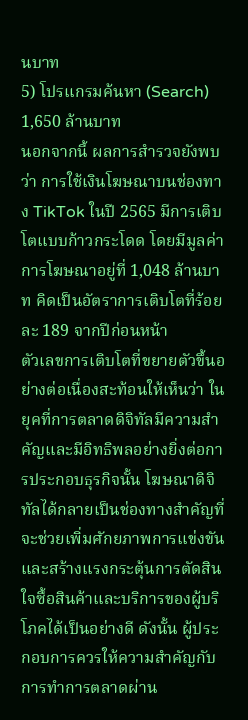นบาท
5) โปรแกรมค้นหา (Search) 1,650 ล้านบาท
นอกจากนี้ ผลการสำรวจยังพบว่า การใช้เงินโฆษณาบนช่องทาง TikTok ในปี 2565 มีการเติบโตแบบก้าวกระโดด โดยมีมูลค่าการโฆษณาอยู่ที่ 1,048 ล้านบาท คิดเป็นอัตราการเติบโตที่ร้อยละ 189 จากปีก่อนหน้า
ตัวเลขการเติบโตที่ขยายตัวขึ้นอย่างต่อเนื่องสะท้อนให้เห็นว่า ในยุคที่การตลาดดิจิทัลมีความสำคัญและมีอิทธิพลอย่างยิ่งต่อการประกอบธุรกิจนั้น โฆษณาดิจิทัลได้กลายเป็นช่องทางสำคัญที่จะช่วยเพิ่มศักยภาพการแข่งขันและสร้างแรงกระตุ้นการตัดสินใจซื้อสินค้าและบริการของผู้บริโภคได้เป็นอย่างดี ดังนั้น ผู้ประกอบการควรให้ความสำคัญกับการทำการตลาดผ่าน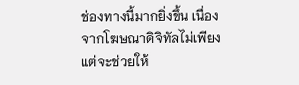ช่องทางนี้มากยิ่งขึ้น เนื่องจากโฆษณาดิจิทัลไม่เพียงแต่จะช่วยให้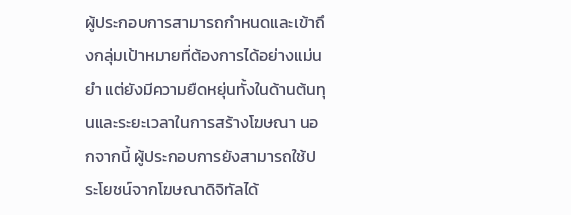ผู้ประกอบการสามารถกำหนดและเข้าถึงกลุ่มเป้าหมายที่ต้องการได้อย่างแม่นยำ แต่ยังมีความยืดหยุ่นทั้งในด้านต้นทุนและระยะเวลาในการสร้างโฆษณา นอกจากนี้ ผู้ประกอบการยังสามารถใช้ประโยชน์จากโฆษณาดิจิทัลได้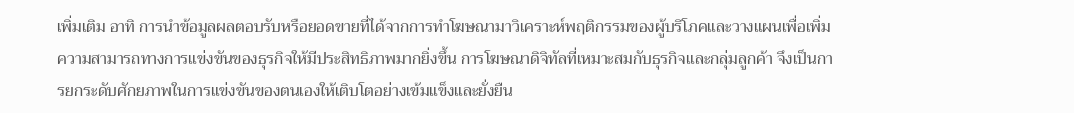เพิ่มเติม อาทิ การนำข้อมูลผลตอบรับหรือยอดขายที่ได้จากการทำโฆษณามาวิเคราะห์พฤติกรรมของผู้บริโภคและวางแผนเพื่อเพิ่มความสามารถทางการแข่งขันของธุรกิจให้มีประสิทธิภาพมากยิ่งขึ้น การโฆษณาดิจิทัลที่เหมาะสมกับธุรกิจและกลุ่มลูกค้า จึงเป็นการยกระดับศักยภาพในการแข่งขันของตนเองให้เติบโตอย่างเข้มแข็งและยั่งยืน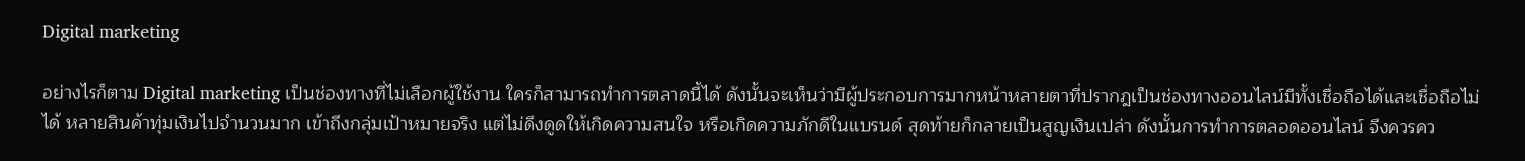Digital marketing

อย่างไรก็ตาม Digital marketing เป็นช่องทางที่ไม่เลือกผู้ใช้งาน ใครก็สามารถทำการตลาดนี้ได้ ดังนั้นจะเห็นว่ามีผู้ประกอบการมากหน้าหลายตาที่ปรากฎเป็นช่องทางออนไลน์มีทั้งเชื่อถือได้และเชื่อถือไม่ได้ หลายสินค้าทุ่มเงินไปจำนวนมาก เข้าถึงกลุ่มเป้าหมายจริง แต่ไม่ดึงดูดให้เกิดความสนใจ หรือเกิดความภักดีในแบรนด์ สุดท้ายก็กลายเป็นสูญเงินเปล่า ดังนั้นการทำการตลอดออนไลน์ จึงควรคว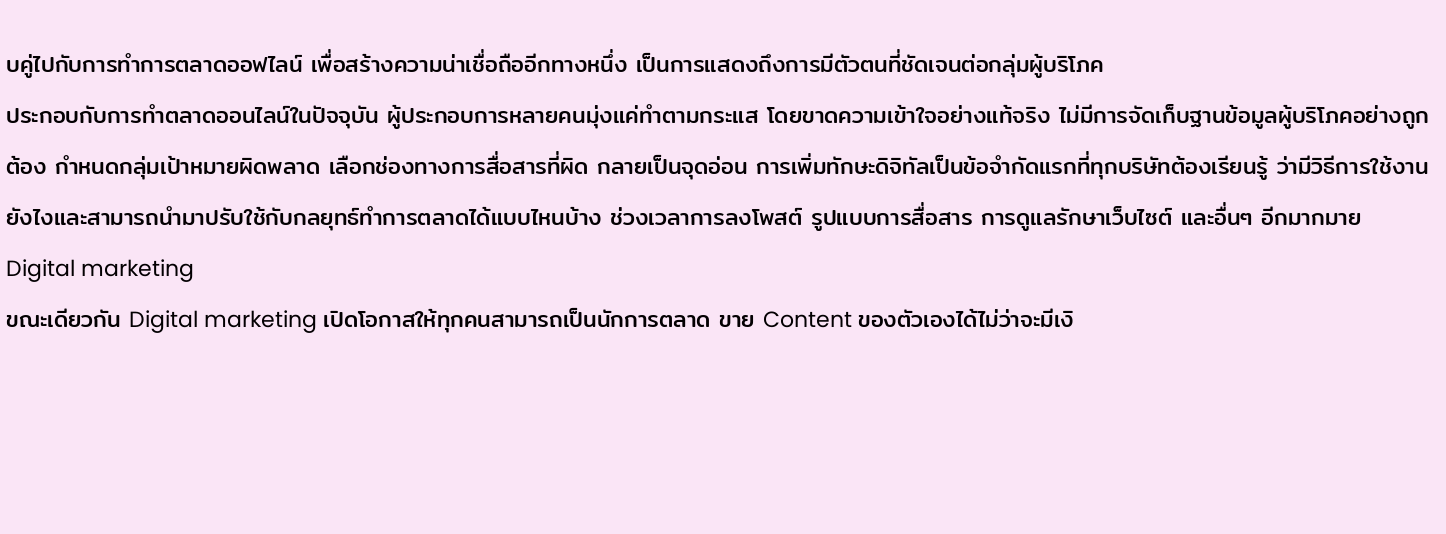บคู่ไปกับการทำการตลาดออฟไลน์ เพื่อสร้างความน่าเชื่อถืออีกทางหนึ่ง เป็นการแสดงถึงการมีตัวตนที่ชัดเจนต่อกลุ่มผู้บริโภค
ประกอบกับการทำตลาดออนไลน์ในปัจจุบัน ผู้ประกอบการหลายคนมุ่งแค่ทำตามกระแส โดยขาดความเข้าใจอย่างแท้จริง ไม่มีการจัดเก็บฐานข้อมูลผู้บริโภคอย่างถูกต้อง กำหนดกลุ่มเป้าหมายผิดพลาด เลือกช่องทางการสื่อสารที่ผิด กลายเป็นจุดอ่อน การเพิ่มทักษะดิจิทัลเป็นข้อจำกัดแรกที่ทุกบริษัทต้องเรียนรู้ ว่ามีวิธีการใช้งานยังไงและสามารถนำมาปรับใช้กับกลยุทธ์ทำการตลาดได้แบบไหนบ้าง ช่วงเวลาการลงโพสต์ รูปแบบการสื่อสาร การดูแลรักษาเว็บไซต์ และอื่นๆ อีกมากมาย
Digital marketing
ขณะเดียวกัน Digital marketing เปิดโอกาสให้ทุกคนสามารถเป็นนักการตลาด ขาย Content ของตัวเองได้ไม่ว่าจะมีเงิ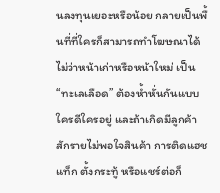นลงทุนเยอะหรือน้อย กลายเป็นพื้นที่ที่ใครก็สามารถทำโฆษณาได้ ไม่ว่าหน้าเก่าหรือหน้าใหม่ เป็น “ทะเลเลือด” ต้องห้ำหั่นกันแบบใครดีใครอยู่ และถ้าเกิดมีลูกค้าสักรายไม่พอใจสินค้า การติดแฮชแท็ก ตั้งกระทู้ หรือแชร์ต่อก็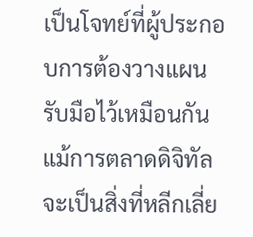เป็นโจทย์ที่ผู้ประกอบการต้องวางแผนรับมือไว้เหมือนกัน
แม้การตลาดดิจิทัลจะเป็นสิ่งที่หลีกเลี่ย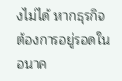งไม่ได้ หากธุรกิจต้องการอยู่รอดในอนาค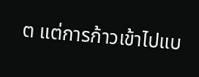ต แต่การก้าวเข้าไปแบ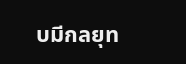บมีกลยุท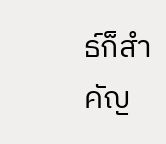ธ์ก็สำคัญ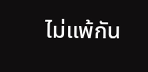ไม่แพ้กัน